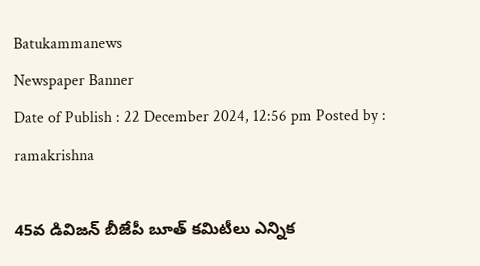Batukammanews
Newspaper Banner
Date of Publish : 22 December 2024, 12:56 pm Posted by : ramakrishna

45వ డివిజన్ బీజేపీ బూత్ కమిటీలు ఎన్నిక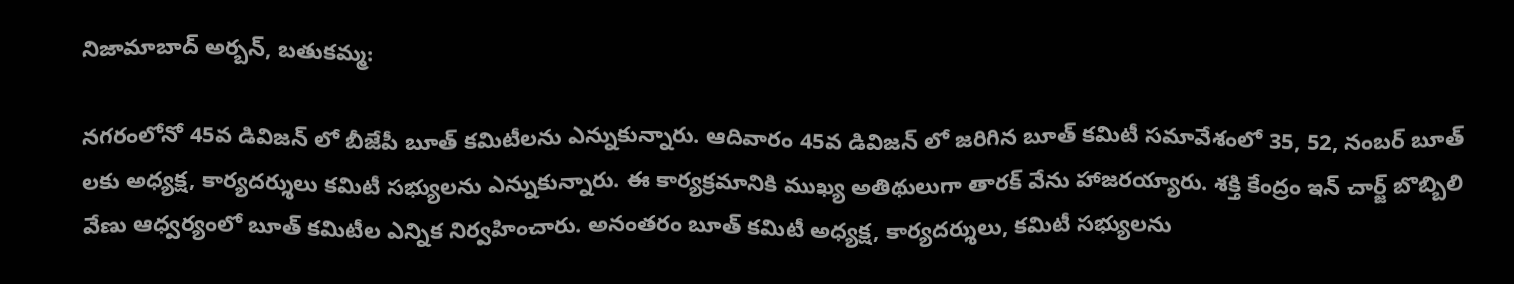నిజామాబాద్ అర్బన్, బతుకమ్మ:

నగరంలోనో 45వ డివిజన్ లో బీజేపీ బూత్ కమిటీలను ఎన్నుకున్నారు. ఆదివారం 45వ డివిజన్ లో జరిగిన బూత్ కమిటీ సమావేశంలో 35, 52, నంబర్ బూత్ లకు అధ్యక్ష, కార్యదర్శులు కమిటీ సభ్యులను ఎన్నుకున్నారు. ఈ కార్యక్రమానికి ముఖ్య అతిథులుగా తారక్ వేను హాజరయ్యారు. శక్తి కేంద్రం ఇన్ చార్జ్ బొబ్బిలి వేణు ఆధ్వర్యంలో బూత్ కమిటీల ఎన్నిక నిర్వహించారు. అనంతరం బూత్ కమిటీ అధ్యక్ష, కార్యదర్శులు, కమిటీ సభ్యులను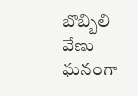బొబ్బిలి వేణు ఘనంగా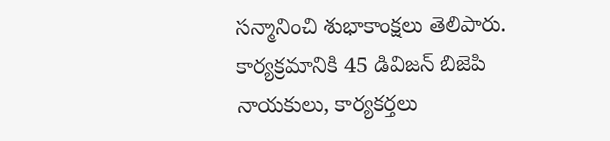సన్మానించి శుభాకాంక్షలు తెలిపారు. కార్యక్రమానికి 45 డివిజన్ బిజెపి నాయకులు, కార్యకర్తలు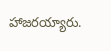హాజరయ్యారు.